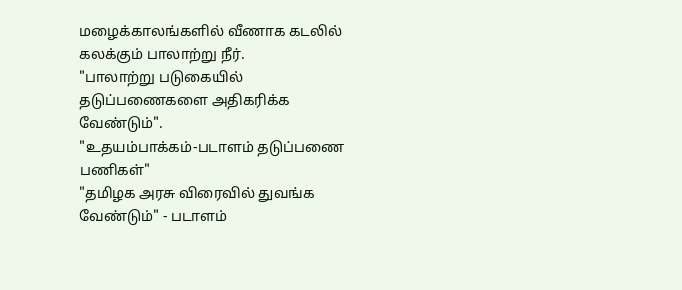மழைக்காலங்களில் வீணாக கடலில் கலக்கும் பாலாற்று நீர்.
"பாலாற்று படுகையில் தடுப்பணைகளை அதிகரிக்க வேண்டும்".
"உதயம்பாக்கம்-படாளம் தடுப்பணை பணிகள்"
"தமிழக அரசு விரைவில் துவங்க வேண்டும்" - படாளம்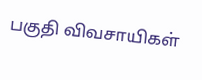பகுதி விவசாயிகள்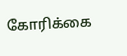கோரிக்கை